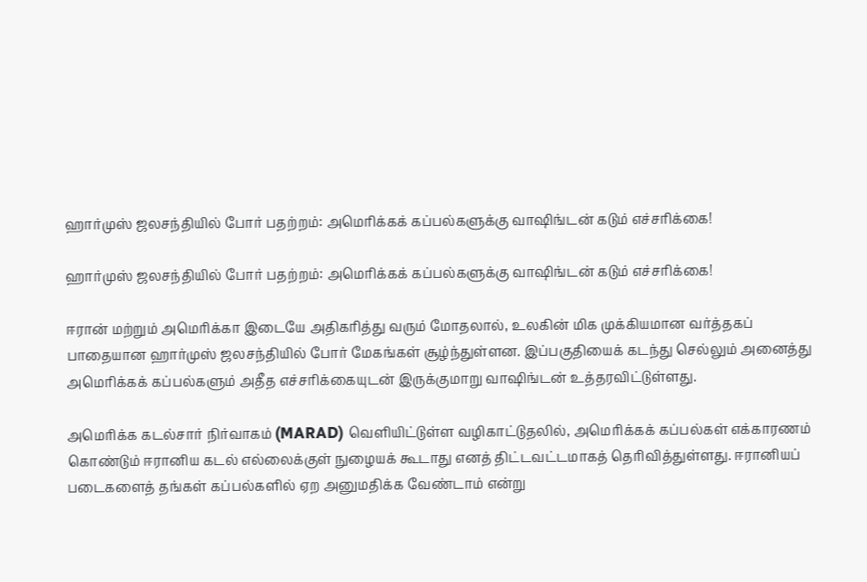ஹார்முஸ் ஜலசந்தியில் போர் பதற்றம்: அமெரிக்கக் கப்பல்களுக்கு வாஷிங்டன் கடும் எச்சரிக்கை!

ஹார்முஸ் ஜலசந்தியில் போர் பதற்றம்: அமெரிக்கக் கப்பல்களுக்கு வாஷிங்டன் கடும் எச்சரிக்கை!

ஈரான் மற்றும் அமெரிக்கா இடையே அதிகரித்து வரும் மோதலால், உலகின் மிக முக்கியமான வர்த்தகப் பாதையான ஹார்முஸ் ஜலசந்தியில் போர் மேகங்கள் சூழ்ந்துள்ளன. இப்பகுதியைக் கடந்து செல்லும் அனைத்து அமெரிக்கக் கப்பல்களும் அதீத எச்சரிக்கையுடன் இருக்குமாறு வாஷிங்டன் உத்தரவிட்டுள்ளது.

அமெரிக்க கடல்சார் நிர்வாகம் (MARAD) வெளியிட்டுள்ள வழிகாட்டுதலில், அமெரிக்கக் கப்பல்கள் எக்காரணம் கொண்டும் ஈரானிய கடல் எல்லைக்குள் நுழையக் கூடாது எனத் திட்டவட்டமாகத் தெரிவித்துள்ளது. ஈரானியப் படைகளைத் தங்கள் கப்பல்களில் ஏற அனுமதிக்க வேண்டாம் என்று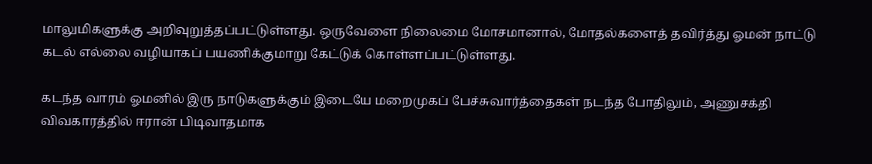மாலுமிகளுக்கு அறிவுறுத்தப்பட்டுள்ளது. ஒருவேளை நிலைமை மோசமானால், மோதல்களைத் தவிர்த்து ஓமன் நாட்டு கடல் எல்லை வழியாகப் பயணிக்குமாறு கேட்டுக் கொள்ளப்பட்டுள்ளது.

கடந்த வாரம் ஓமனில் இரு நாடுகளுக்கும் இடையே மறைமுகப் பேச்சுவார்த்தைகள் நடந்த போதிலும், அணுசக்தி விவகாரத்தில் ஈரான் பிடிவாதமாக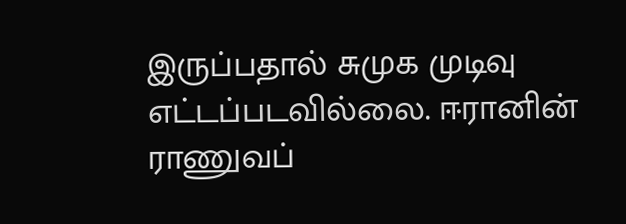இருப்பதால் சுமுக முடிவு எட்டப்படவில்லை. ஈரானின் ராணுவப்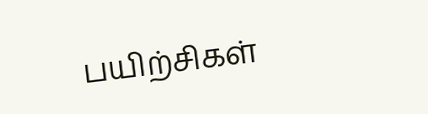பயிற்சிகள்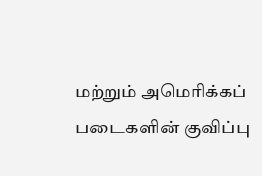மற்றும் அமெரிக்கப் படைகளின் குவிப்பு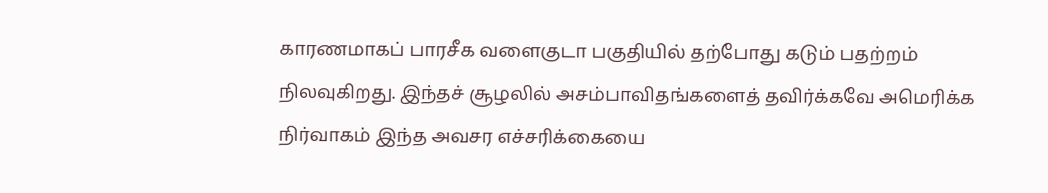காரணமாகப் பாரசீக வளைகுடா பகுதியில் தற்போது கடும் பதற்றம் நிலவுகிறது. இந்தச் சூழலில் அசம்பாவிதங்களைத் தவிர்க்கவே அமெரிக்க நிர்வாகம் இந்த அவசர எச்சரிக்கையை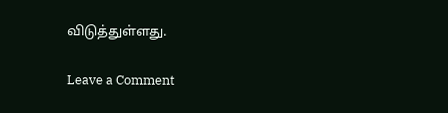விடுத்துள்ளது.

Leave a Comment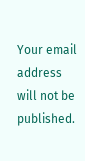Your email address will not be published.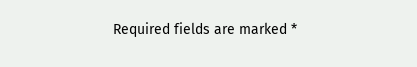Required fields are marked *